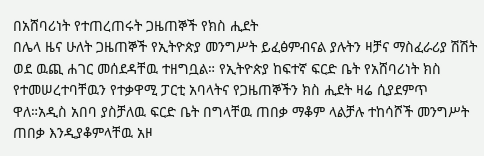በአሸባሪነት የተጠረጠሩት ጋዜጠኞች የክስ ሒደት
በሌላ ዜና ሁለት ጋዜጠኞች የኢትዮጵያ መንግሥት ይፈፅምብናል ያሉትን ዛቻና ማስፈራሪያ ሽሽት ወደ ዉጪ ሐገር መሰደዳቸዉ ተዘግቧል። የኢትዮጵያ ከፍተኛ ፍርድ ቤት የአሸባሪነት ክስ የተመሠረተባቸዉን የተቃዋሚ ፓርቲ አባላትና የጋዜጠኞችን ክስ ሒደት ዛሬ ሲያደምጥ ዋለ።አዲስ አበባ ያስቻለዉ ፍርድ ቤት በግላቸዉ ጠበቃ ማቆም ላልቻሉ ተከሳሾች መንግሥት ጠበቃ እንዲያቆምላቸዉ አዞ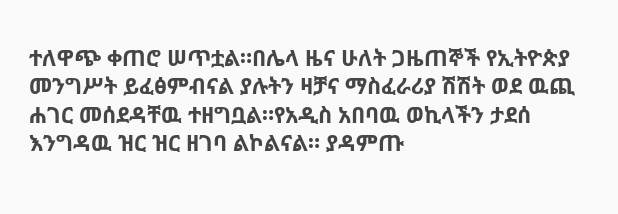ተለዋጭ ቀጠሮ ሠጥቷል።በሌላ ዜና ሁለት ጋዜጠኞች የኢትዮጵያ መንግሥት ይፈፅምብናል ያሉትን ዛቻና ማስፈራሪያ ሽሽት ወደ ዉጪ ሐገር መሰደዳቸዉ ተዘግቧል።የአዲስ አበባዉ ወኪላችን ታደሰ እንግዳዉ ዝር ዝር ዘገባ ልኮልናል። ያዳምጡ